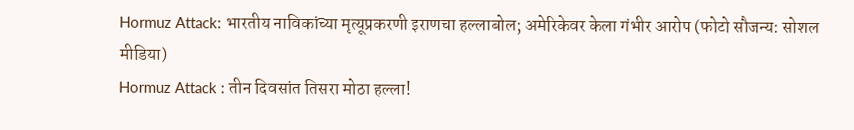Hormuz Attack: भारतीय नाविकांच्या मृत्यूप्रकरणी इराणचा हल्लाबोल; अमेरिकेवर केला गंभीर आरोप (फोटो सौजन्य: सोशल मीडिया)
Hormuz Attack : तीन दिवसांत तिसरा मोठा हल्ला!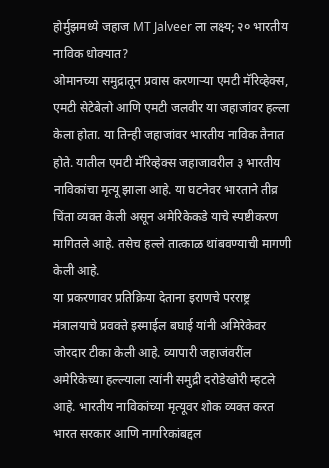होर्मुझमध्ये जहाज MT Jalveer ला लक्ष्य; २० भारतीय नाविक धोक्यात?
ओमानच्या समुद्रातून प्रवास करणाऱ्या एमटी मॅरिव्हेक्स, एमटी सेटेबेलो आणि एमटी जलवीर या जहाजांवर हल्ला केला होता. या तिन्ही जहाजांवर भारतीय नाविक तैनात होते. यातील एमटी मॅरिव्हेक्स जहाजावरील ३ भारतीय नाविकांचा मृत्यू झाला आहे. या घटनेवर भारताने तीव्र चिंता व्यक्त केली असून अमेरिकेकडे याचे स्पष्टीकरण मागितले आहे. तसेच हल्ले तात्काळ थांबवण्याची मागणी केली आहे.
या प्रकरणावर प्रतिक्रिया देताना इराणचे परराष्ट्र मंत्रालयाचे प्रवक्ते इस्माईल बघाई यांनी अमिरेकेवर जोरदार टीका केली आहे. व्यापारी जहाजंवरींल अमेरिकेच्या हल्ल्याला त्यांनी समुद्री दरोडेखोरी म्हटले आहे. भारतीय नाविकांच्या मृत्यूवर शोक व्यक्त करत भारत सरकार आणि नागरिकांबद्दल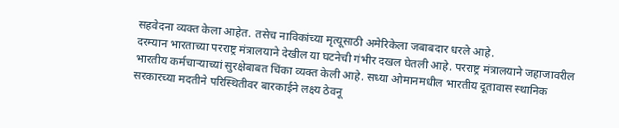सहवेदना व्यक्त केला आहेत. तसेच नाविकांच्या मृत्यूसाठी अमेरिकेला जबाबदार धरले आहे.
दरम्यान भारताच्या परराष्ट्र मंत्रालयाने देखील या घटनेची गंभीर दखल घेतली आहे. परराष्ट्र मंत्रालयाने जहाजावरील भारतीय कर्मचाऱ्याच्यां सुरक्षेबाबत चिंका व्यक्त केली आहे. सध्या ओमानमधील भारतीय दूतावास स्थानिक सरकारच्या मदतीने परिस्थितीवर बारकाईने लक्ष्य ठेवनू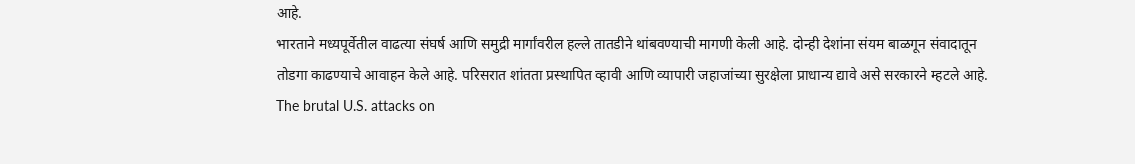आहे.
भारताने मध्यपूर्वेतील वाढत्या संघर्ष आणि समुद्री मार्गांवरील हल्ले तातडीने थांबवण्याची मागणी केली आहे. दोन्ही देशांना संयम बाळगून संवादातून तोडगा काढण्याचे आवाहन केले आहे. परिसरात शांतता प्रस्थापित व्हावी आणि व्यापारी जहाजांच्या सुरक्षेला प्राधान्य द्यावे असे सरकारने म्हटले आहे.
The brutal U.S. attacks on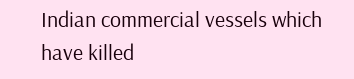Indian commercial vessels which have killed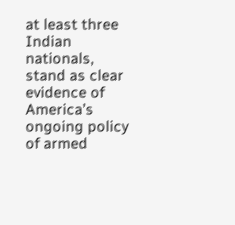at least three Indian nationals, stand as clear evidence of America’s ongoing policy of armed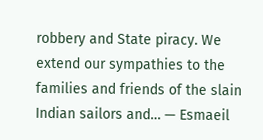robbery and State piracy. We extend our sympathies to the families and friends of the slain Indian sailors and… — Esmaeil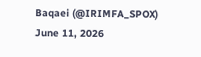Baqaei (@IRIMFA_SPOX) June 11, 2026